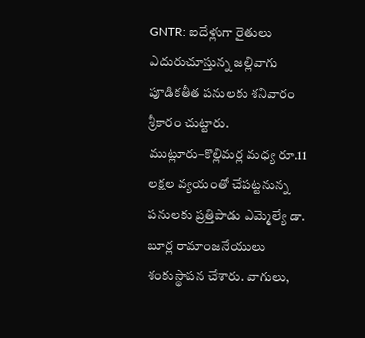GNTR: ఐదేళ్లుగా రైతులు ఎదురుచూస్తున్న జల్లివాగు పూడికతీత పనులకు శనివారం శ్రీకారం చుట్టారు. ముట్లూరు–కొల్లిమర్ల మధ్య రూ.11 లక్షల వ్యయంతో చేపట్టనున్న పనులకు ప్రత్తిపాడు ఎమ్మెల్యే డా. బూర్ల రామాంజనేయులు శంకుస్థాపన చేశారు. వాగులు,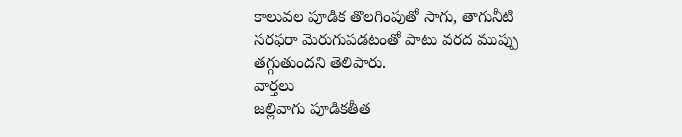కాలువల పూడిక తొలగింపుతో సాగు, తాగునీటి సరఫరా మెరుగుపడటంతో పాటు వరద ముప్పు తగ్గుతుందని తెలిపారు.
వార్తలు
జల్లివాగు పూడికతీత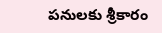పనులకు శ్రీకారం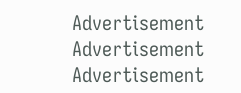Advertisement
Advertisement
Advertisement